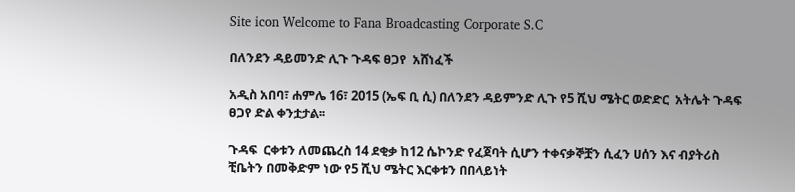Site icon Welcome to Fana Broadcasting Corporate S.C

በለንደን ዳይመንድ ሊጉ ጉዳፍ ፀጋየ  አሸነፈች

አዲስ አበባ፣ ሐምሌ 16፣ 2015 (ኤፍ ቢ ሲ) በለንደን ዳይምንድ ሊጉ የ5 ሺህ ሜትር ወድድር  አትሌት ጉዳፍ ፀጋየ ድል ቀንቷታል፡፡

ጉዳፍ  ርቀቱን ለመጨረስ 14 ደቂቃ ከ12 ሴኮንድ የፈጀባት ሲሆን ተቀናቃኞቿን ሲፈን ሀሰን እና ብያትሪስ ቺቤትን በመቅድም ነው የ5 ሺህ ሜትር እርቀቱን በበላይነት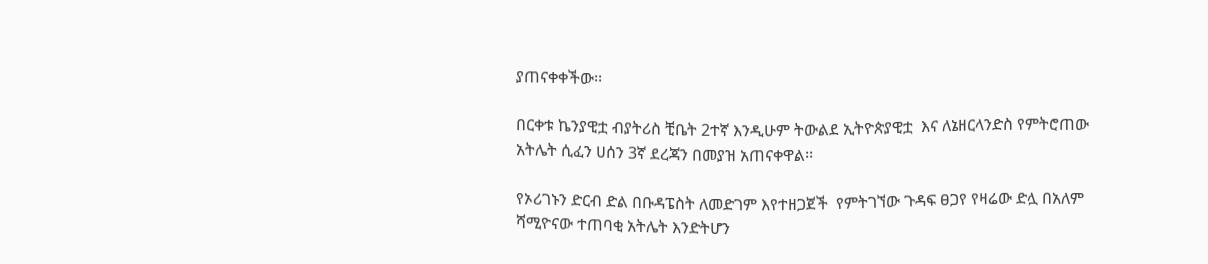ያጠናቀቀችው፡፡

በርቀቱ ኬንያዊቷ ብያትሪስ ቺቤት 2ተኛ እንዲሁም ትውልደ ኢትዮጵያዊቷ  እና ለኔዘርላንድስ የምትሮጠው አትሌት ሲፈን ሀሰን 3ኛ ደረጃን በመያዝ አጠናቀዋል፡፡

የኦሪገኑን ድርብ ድል በቡዳፔስት ለመድገም እየተዘጋጀች  የምትገኘው ጉዳፍ ፀጋየ የዛሬው ድሏ በአለም ሻሚዮናው ተጠባቂ አትሌት እንድትሆን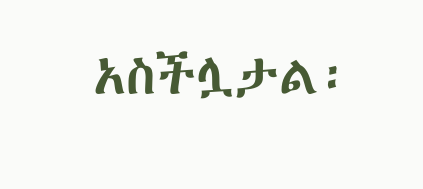አስችሏታል፡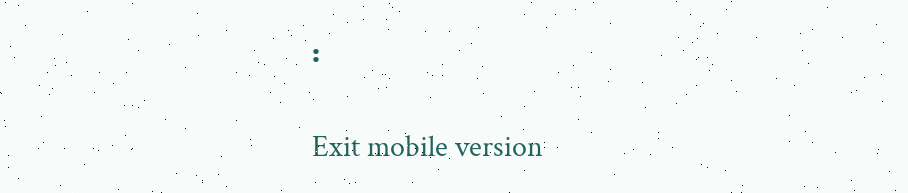፡

Exit mobile version